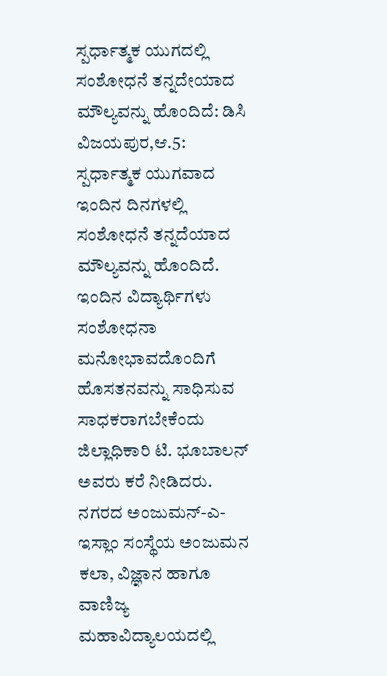ಸ್ಪರ್ಧಾತ್ಮಕ ಯುಗದಲ್ಲಿ ಸಂಶೋಧನೆ ತನ್ನದೇಯಾದ ಮೌಲ್ಯವನ್ನು ಹೊಂದಿದೆ: ಡಿಸಿ
ವಿಜಯಪುರ,ಆ.5: ಸ್ಪರ್ಧಾತ್ಮಕ ಯುಗವಾದ ಇಂದಿನ ದಿನಗಳಲ್ಲಿ ಸಂಶೋಧನೆ ತನ್ನದೆಯಾದ ಮೌಲ್ಯವನ್ನು ಹೊಂದಿದೆ. ಇಂದಿನ ವಿದ್ಯಾರ್ಥಿಗಳು ಸಂಶೋಧನಾ ಮನೋಭಾವದೊಂದಿಗೆ ಹೊಸತನವನ್ನು ಸಾಧಿಸುವ ಸಾಧಕರಾಗಬೇಕೆಂದು ಜಿಲ್ಲಾಧಿಕಾರಿ ಟಿ. ಭೂಬಾಲನ್ ಅವರು ಕರೆ ನೀಡಿದರು.
ನಗರದ ಅಂಜುಮನ್-ಎ-ಇಸ್ಲಾಂ ಸಂಸ್ಥೆಯ ಅಂಜುಮನ ಕಲಾ, ವಿಜ್ಞಾನ ಹಾಗೂ ವಾಣಿಜ್ಯ ಮಹಾವಿದ್ಯಾಲಯದಲ್ಲಿ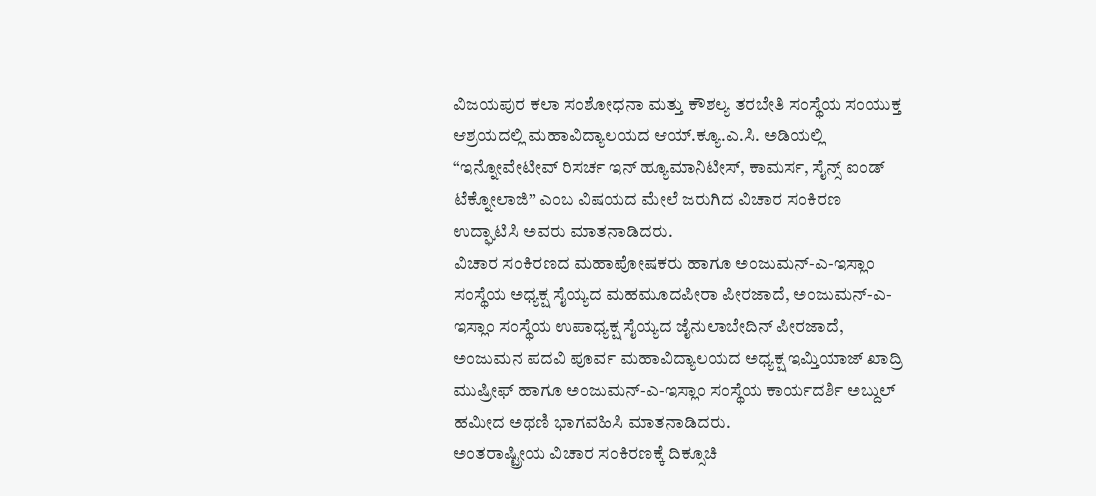ವಿಜಯಪುರ ಕಲಾ ಸಂಶೋಧನಾ ಮತ್ತು ಕೌಶಲ್ಯ ತರಬೇತಿ ಸಂಸ್ಥೆಯ ಸಂಯುಕ್ತ ಆಶ್ರಯದಲ್ಲಿ ಮಹಾವಿದ್ಯಾಲಯದ ಆಯ್.ಕ್ಯೂ.ಎ.ಸಿ. ಅಡಿಯಲ್ಲಿ “ಇನ್ನೋವೇಟೀವ್ ರಿಸರ್ಚ ಇನ್ ಹ್ಯೂಮಾನಿಟೀಸ್, ಕಾಮರ್ಸ, ಸೈನ್ಸ್ ಐಂಡ್ ಟೆಕ್ನೋಲಾಜಿ” ಎಂಬ ವಿಷಯದ ಮೇಲೆ ಜರುಗಿದ ವಿಚಾರ ಸಂಕಿರಣ ಉದ್ಘಾಟಿಸಿ ಅವರು ಮಾತನಾಡಿದರು.
ವಿಚಾರ ಸಂಕಿರಣದ ಮಹಾಪೋಷಕರು ಹಾಗೂ ಅಂಜುಮನ್-ಎ-ಇಸ್ಲಾಂ ಸಂಸ್ಥೆಯ ಅಧ್ಯಕ್ಷ ಸೈಯ್ಯದ ಮಹಮೂದಪೀರಾ ಪೀರಜಾದೆ, ಅಂಜುಮನ್-ಎ-ಇಸ್ಲಾಂ ಸಂಸ್ಥೆಯ ಉಪಾಧ್ಯಕ್ಷ ಸೈಯ್ಯದ ಜೈನುಲಾಬೇದಿನ್ ಪೀರಜಾದೆ, ಅಂಜುಮನ ಪದವಿ ಪೂರ್ವ ಮಹಾವಿದ್ಯಾಲಯದ ಅಧ್ಯಕ್ಷ ಇಮ್ತಿಯಾಜ್ ಖಾದ್ರಿ ಮುಷ್ರೀಫ್ ಹಾಗೂ ಅಂಜುಮನ್-ಎ-ಇಸ್ಲಾಂ ಸಂಸ್ಥೆಯ ಕಾರ್ಯದರ್ಶಿ ಅಬ್ದುಲ್ ಹಮೀದ ಅಥಣಿ ಭಾಗವಹಿಸಿ ಮಾತನಾಡಿದರು.
ಅಂತರಾಷ್ಟ್ರೀಯ ವಿಚಾರ ಸಂಕಿರಣಕ್ಕೆ ದಿಕ್ಸೂಚಿ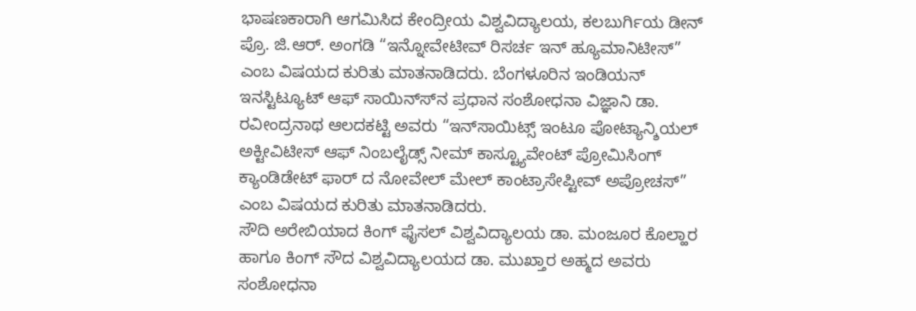ಭಾಷಣಕಾರಾಗಿ ಆಗಮಿಸಿದ ಕೇಂದ್ರೀಯ ವಿಶ್ವವಿದ್ಯಾಲಯ, ಕಲಬುರ್ಗಿಯ ಡೀನ್ ಪ್ರೊ. ಜಿ.ಆರ್. ಅಂಗಡಿ “ಇನ್ನೋವೇಟೀವ್ ರಿಸರ್ಚ ಇನ್ ಹ್ಯೂಮಾನಿಟೀಸ್” ಎಂಬ ವಿಷಯದ ಕುರಿತು ಮಾತನಾಡಿದರು. ಬೆಂಗಳೂರಿನ ಇಂಡಿಯನ್ ಇನಸ್ಟಿಟ್ಯೂಟ್ ಆಫ್ ಸಾಯಿನ್ಸ್‍ನ ಪ್ರಧಾನ ಸಂಶೋಧನಾ ವಿಜ್ಞಾನಿ ಡಾ. ರವೀಂದ್ರನಾಥ ಆಲದಕಟ್ಟಿ ಅವರು “ಇನ್‍ಸಾಯಿಟ್ಸ್ ಇಂಟೂ ಪೋಟ್ಯಾನ್ಶಿಯಲ್ ಅಕ್ಟೀವಿಟೀಸ್ ಆಫ್ ನಿಂಬಲೈಡ್ಸ್ ನೀಮ್ ಕಾಸ್ಟ್ಯೂವೇಂಟ್ ಪ್ರೋಮಿಸಿಂಗ್ ಕ್ಯಾಂಡಿಡೇಟ್ ಫಾರ್ ದ ನೋವೇಲ್ ಮೇಲ್ ಕಾಂಟ್ರಾಸೇಪ್ಟೀವ್ ಅಪ್ರೋಚಸ್” ಎಂಬ ವಿಷಯದ ಕುರಿತು ಮಾತನಾಡಿದರು.
ಸೌದಿ ಅರೇಬಿಯಾದ ಕಿಂಗ್ ಫೈಸಲ್ ವಿಶ್ವವಿದ್ಯಾಲಯ ಡಾ. ಮಂಜೂರ ಕೊಲ್ಹಾರ ಹಾಗೂ ಕಿಂಗ್ ಸೌದ ವಿಶ್ವವಿದ್ಯಾಲಯದ ಡಾ. ಮುಖ್ತಾರ ಅಹ್ಮದ ಅವರು ಸಂಶೋಧನಾ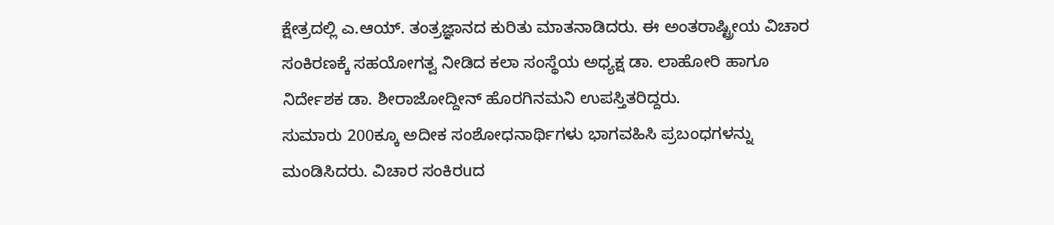ಕ್ಷೇತ್ರದಲ್ಲಿ ಎ.ಆಯ್. ತಂತ್ರಜ್ಞಾನದ ಕುರಿತು ಮಾತನಾಡಿದರು. ಈ ಅಂತರಾಷ್ಟ್ರೀಯ ವಿಚಾರ ಸಂಕಿರಣಕ್ಕೆ ಸಹಯೋಗತ್ವ ನೀಡಿದ ಕಲಾ ಸಂಸ್ಥೆಯ ಅಧ್ಯಕ್ಷ ಡಾ. ಲಾಹೋರಿ ಹಾಗೂ ನಿರ್ದೇಶಕ ಡಾ. ಶೀರಾಜೋದ್ದೀನ್ ಹೊರಗಿನಮನಿ ಉಪಸ್ತಿತರಿದ್ದರು.
ಸುಮಾರು 200ಕ್ಕೂ ಅದೀಕ ಸಂಶೋಧನಾರ್ಥಿಗಳು ಭಾಗವಹಿಸಿ ಪ್ರಬಂಧಗಳನ್ನು ಮಂಡಿಸಿದರು. ವಿಚಾರ ಸಂಕಿರuದ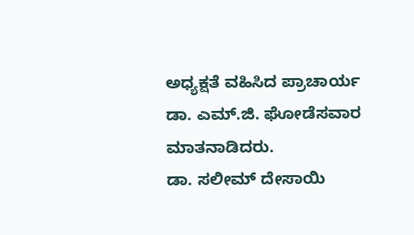ಅಧ್ಯಕ್ಷತೆ ವಹಿಸಿದ ಪ್ರಾಚಾರ್ಯ ಡಾ. ಎಮ್.ಜಿ. ಘೋಡೆಸವಾರ ಮಾತನಾಡಿದರು.
ಡಾ. ಸಲೀಮ್ ದೇಸಾಯಿ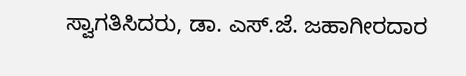ಸ್ವಾಗತಿಸಿದರು, ಡಾ. ಎಸ್.ಜೆ. ಜಹಾಗೀರದಾರ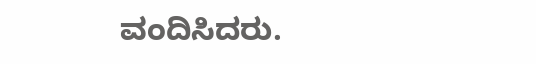ವಂದಿಸಿದರು.